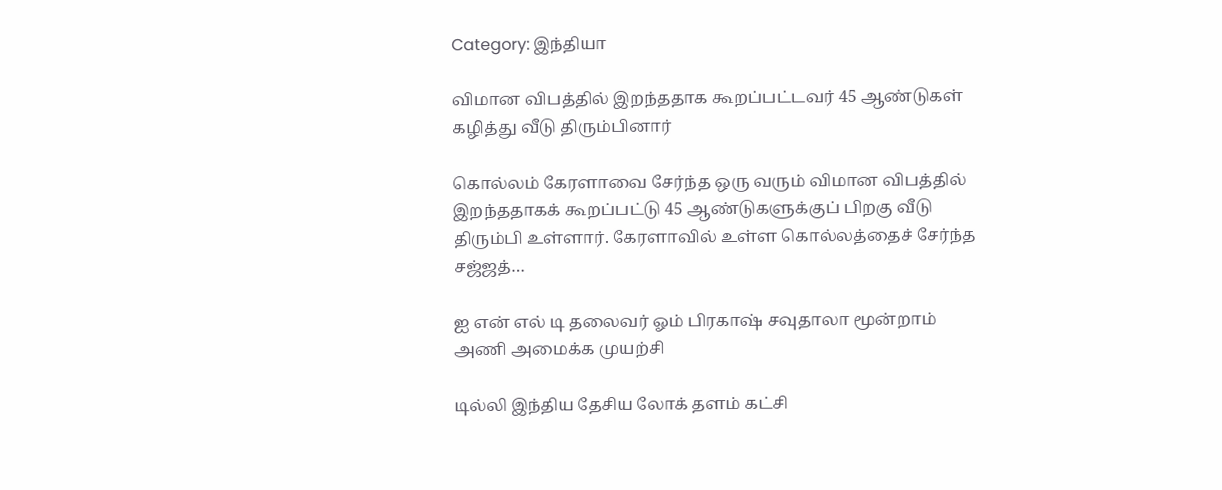Category: இந்தியா

விமான விபத்தில் இறந்ததாக கூறப்பட்டவர் 45 ஆண்டுகள் கழித்து வீடு திரும்பினார்

கொல்லம் கேரளாவை சேர்ந்த ஒரு வரும் விமான விபத்தில் இறந்ததாகக் கூறப்பட்டு 45 ஆண்டுகளுக்குப் பிறகு வீடு திரும்பி உள்ளார். கேரளாவில் உள்ள கொல்லத்தைச் சேர்ந்த சஜ்ஜத்…

ஐ என் எல் டி தலைவர் ஓம் பிரகாஷ் சவுதாலா மூன்றாம் அணி அமைக்க முயற்சி

டில்லி இந்திய தேசிய லோக் தளம் கட்சி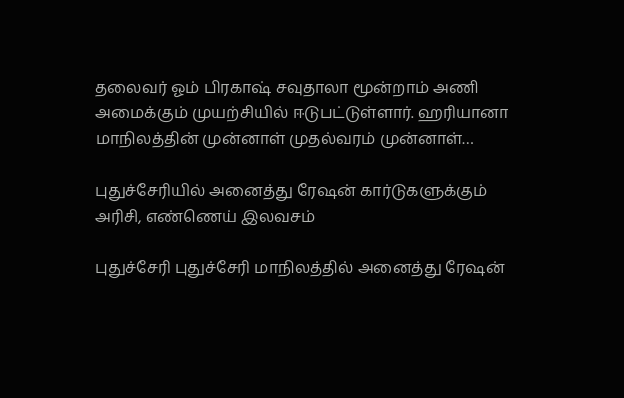தலைவர் ஓம் பிரகாஷ் சவுதாலா மூன்றாம் அணி அமைக்கும் முயற்சியில் ஈடுபட்டுள்ளார். ஹரியானா மாநிலத்தின் முன்னாள் முதல்வரம் முன்னாள்…

புதுச்சேரியில் அனைத்து ரேஷன் கார்டுகளுக்கும் அரிசி, எண்ணெய் இலவசம்

புதுச்சேரி புதுச்சேரி மாநிலத்தில் அனைத்து ரேஷன்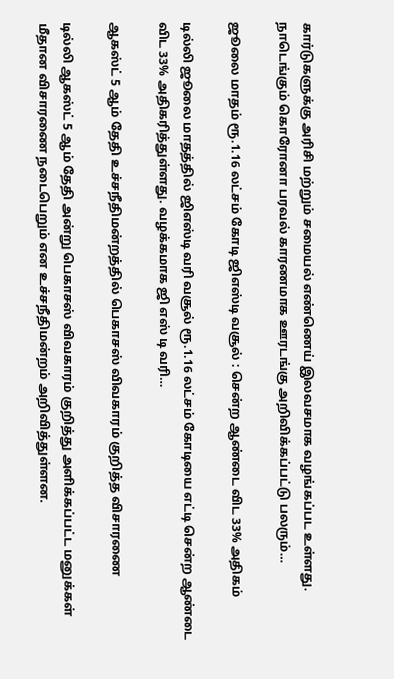கார்டுகளுக்கு அரிசி மற்றும் சமையல் எண்ணெய் இலவசமாக வழங்கப்பட உள்ளது. நாடெங்கும் கொரோனா பரவல் காரணமாக ஊரடங்கு அறிவிக்கப்பட்டு பலரும்…

ஜூலை மாதம் ரூ.1.16 லட்சம் கோடி ஜிஎஸ்டி வசூல் : சென்ற ஆண்டை விட 33% அதிகம்

டில்லி ஜூலை மாதத்தில் ஜிஎஸ்டி வரி வசூல் ரூ.1.16 லட்சம் கோடியை எட்டி சென்ற ஆண்டை விட 33% அதிகரித்துள்ளது. வழக்கமாக ஜி எஸ் டி வரி…

ஆகஸ்ட் 5 ஆம் தேதி உச்சநீதிமன்றத்தில் பெகாசஸ் விவகாரம் குறித்த விசாரணை

டில்லி ஆகஸ்ட் 5 ஆம் தேதி அன்று பெகாசஸ் விவகாரம் குறித்து அளிக்கப்பட்ட மனுக்கள் மீதான விசாரணை நடைபெறும் என உச்சநீதிமன்றம் அறிவித்துள்ளன.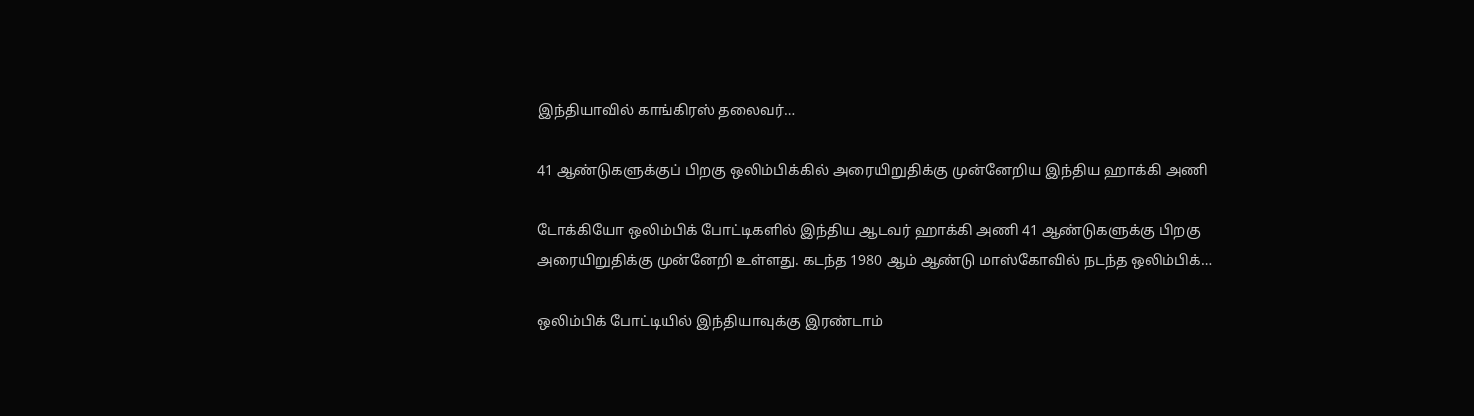இந்தியாவில் காங்கிரஸ் தலைவர்…

41 ஆண்டுகளுக்குப் பிறகு ஒலிம்பிக்கில் அரையிறுதிக்கு முன்னேறிய இந்திய ஹாக்கி அணி

டோக்கியோ ஒலிம்பிக் போட்டிகளில் இந்திய ஆடவர் ஹாக்கி அணி 41 ஆண்டுகளுக்கு பிறகு அரையிறுதிக்கு முன்னேறி உள்ளது. கடந்த 1980 ஆம் ஆண்டு மாஸ்கோவில் நடந்த ஒலிம்பிக்…

ஒலிம்பிக் போட்டியில் இந்தியாவுக்கு இரண்டாம்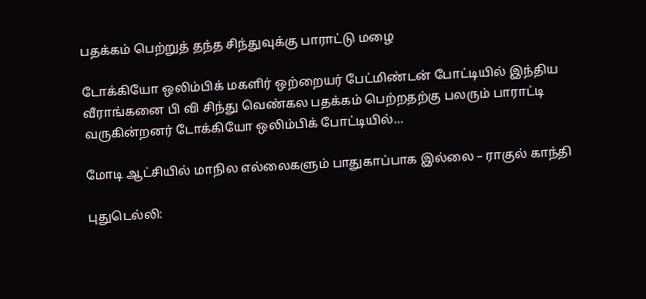பதக்கம் பெற்றுத் தந்த சிந்துவுக்கு பாராட்டு மழை

டோக்கியோ ஒலிம்பிக் மகளிர் ஒற்றையர் பேட்மிண்டன் போட்டியில் இந்திய வீராங்கனை பி வி சிந்து வெண்கல பதக்கம் பெற்றதற்கு பலரும் பாராட்டி வருகின்றனர் டோக்கியோ ஒலிம்பிக் போட்டியில்…

மோடி ஆட்சியில் மாநில எல்லைகளும் பாதுகாப்பாக இல்லை – ராகுல் காந்தி

புதுடெல்லி: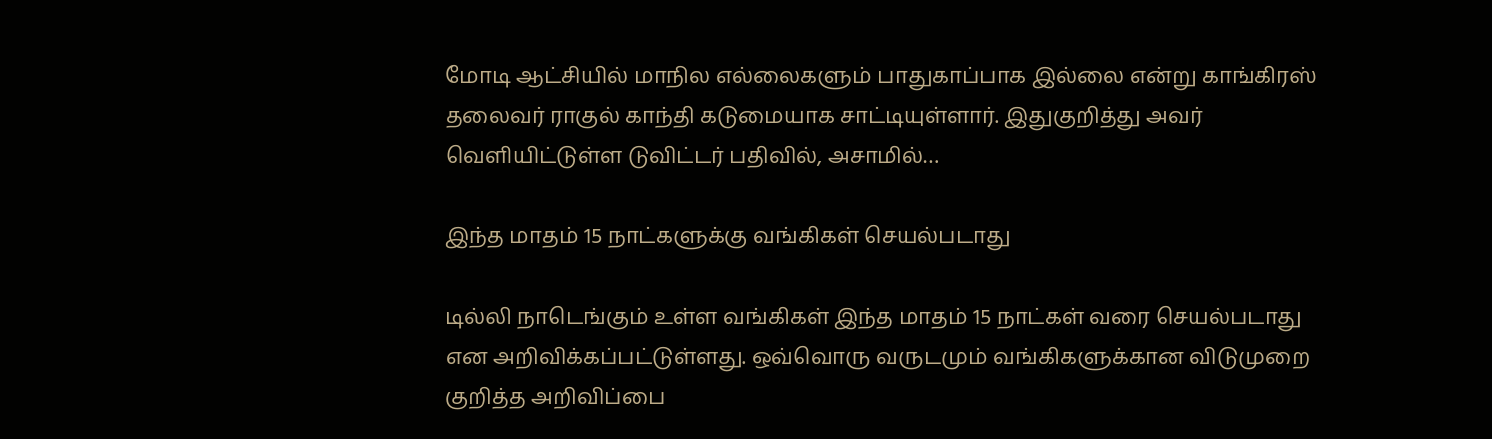மோடி ஆட்சியில் மாநில எல்லைகளும் பாதுகாப்பாக இல்லை என்று காங்கிரஸ் தலைவர் ராகுல் காந்தி கடுமையாக சாட்டியுள்ளார். இதுகுறித்து அவர் வெளியிட்டுள்ள டுவிட்டர் பதிவில், அசாமில்…

இந்த மாதம் 15 நாட்களுக்கு வங்கிகள் செயல்படாது

டில்லி நாடெங்கும் உள்ள வங்கிகள் இந்த மாதம் 15 நாட்கள் வரை செயல்படாது என அறிவிக்கப்பட்டுள்ளது. ஒவ்வொரு வருடமும் வங்கிகளுக்கான விடுமுறை குறித்த அறிவிப்பை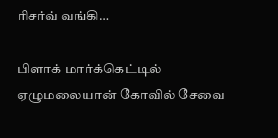ரிசர்வ் வங்கி…

பிளாக் மார்க்கெட்டில் ஏழுமலையான் கோவில் சேவை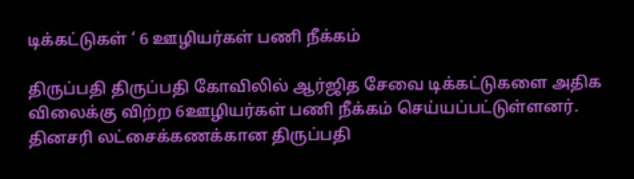டிக்கட்டுகள் ‘ 6 ஊழியர்கள் பணி நீக்கம்

திருப்பதி திருப்பதி கோவிலில் ஆர்ஜித சேவை டிக்கட்டுகளை அதிக விலைக்கு விற்ற 6ஊழியர்கள் பணி நீக்கம் செய்யப்பட்டுள்ளனர். தினசரி லட்சைக்கணக்கான திருப்பதி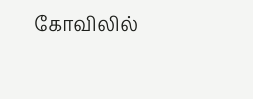கோவிலில்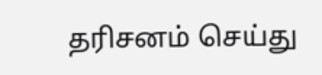தரிசனம் செய்து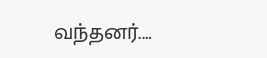வந்தனர்.…